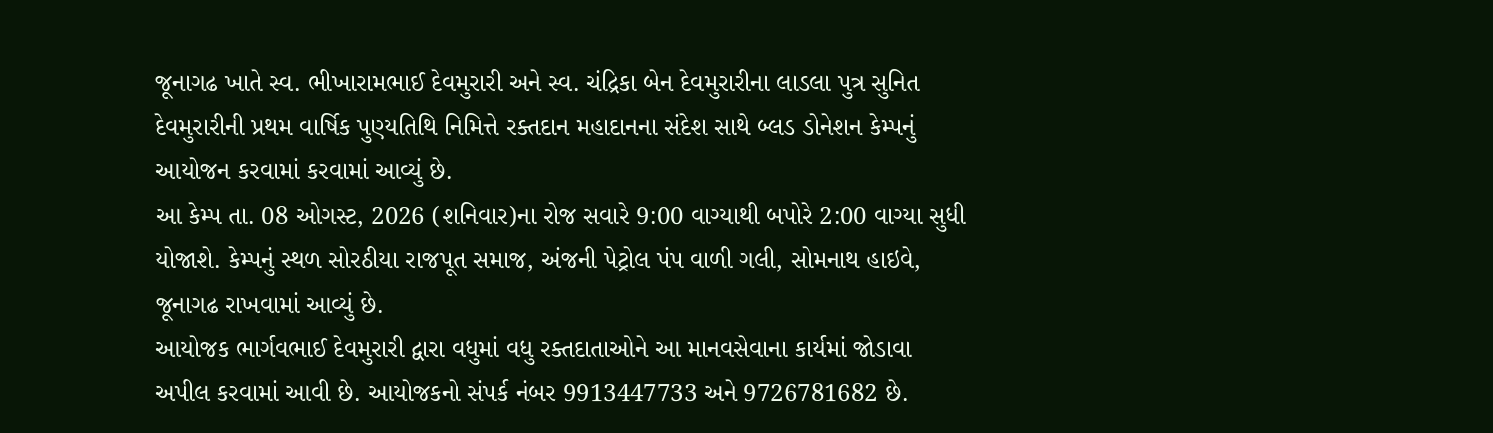જૂનાગઢ ખાતે સ્વ. ભીખારામભાઈ દેવમુરારી અને સ્વ. ચંદ્રિકા બેન દેવમુરારીના લાડલા પુત્ર સુનિત દેવમુરારીની પ્રથમ વાર્ષિક પુણ્યતિથિ નિમિત્તે રક્તદાન મહાદાનના સંદેશ સાથે બ્લડ ડોનેશન કેમ્પનું આયોજન કરવામાં કરવામાં આવ્યું છે.
આ કેમ્પ તા. 08 ઓગસ્ટ, 2026 (શનિવાર)ના રોજ સવારે 9:00 વાગ્યાથી બપોરે 2:00 વાગ્યા સુધી યોજાશે. કેમ્પનું સ્થળ સોરઠીયા રાજપૂત સમાજ, અંજની પેટ્રોલ પંપ વાળી ગલી, સોમનાથ હાઇવે, જૂનાગઢ રાખવામાં આવ્યું છે.
આયોજક ભાર્ગવભાઈ દેવમુરારી દ્વારા વધુમાં વધુ રક્તદાતાઓને આ માનવસેવાના કાર્યમાં જોડાવા અપીલ કરવામાં આવી છે. આયોજકનો સંપર્ક નંબર 9913447733 અને 9726781682 છે.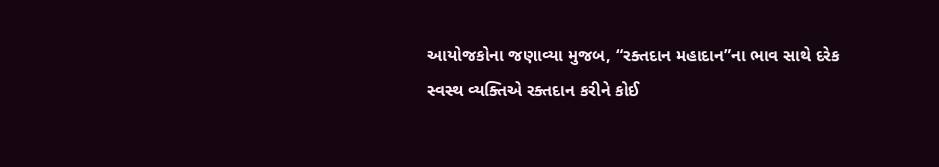આયોજકોના જણાવ્યા મુજબ, “રક્તદાન મહાદાન”ના ભાવ સાથે દરેક સ્વસ્થ વ્યક્તિએ રક્તદાન કરીને કોઈ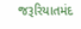જરૂરિયાતમંદ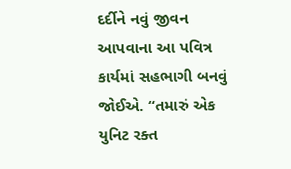દર્દીને નવું જીવન આપવાના આ પવિત્ર કાર્યમાં સહભાગી બનવું જોઈએ. “તમારું એક યુનિટ રક્ત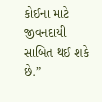કોઈના માટે જીવનદાયી સાબિત થઈ શકે છે.”